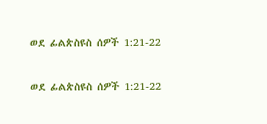ወደ ፊልጵስዩስ ሰዎች 1:21-22

ወደ ፊልጵስዩስ ሰዎች 1:21-22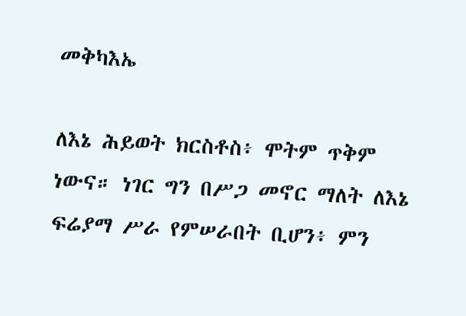መቅካእኤ

ለእኔ ሕይወት ክርስቶስ፥ ሞትም ጥቅም ነውና። ነገር ግን በሥጋ መኖር ማለት ለእኔ ፍሬያማ ሥራ የምሠራበት ቢሆን፥ ምን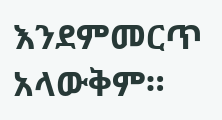እንደምመርጥ አላውቅም።